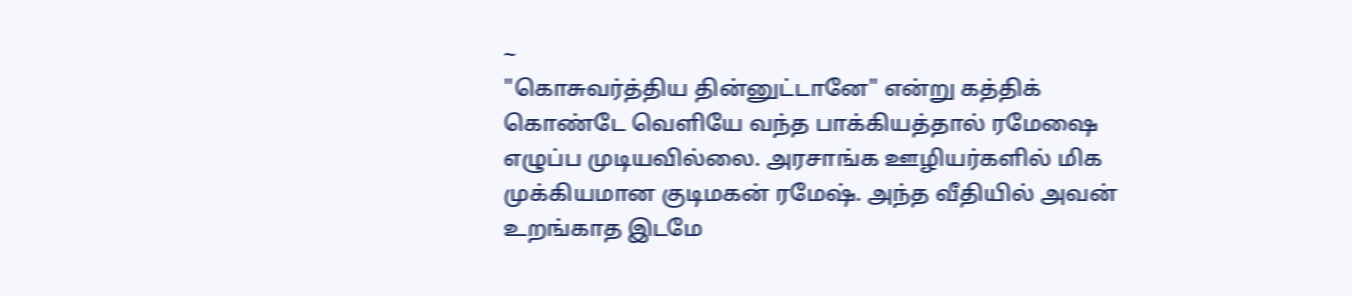~
"கொசுவர்த்திய தின்னுட்டானே" என்று கத்திக் கொண்டே வெளியே வந்த பாக்கியத்தால் ரமேஷை எழுப்ப முடியவில்லை. அரசாங்க ஊழியர்களில் மிக முக்கியமான குடிமகன் ரமேஷ். அந்த வீதியில் அவன் உறங்காத இடமே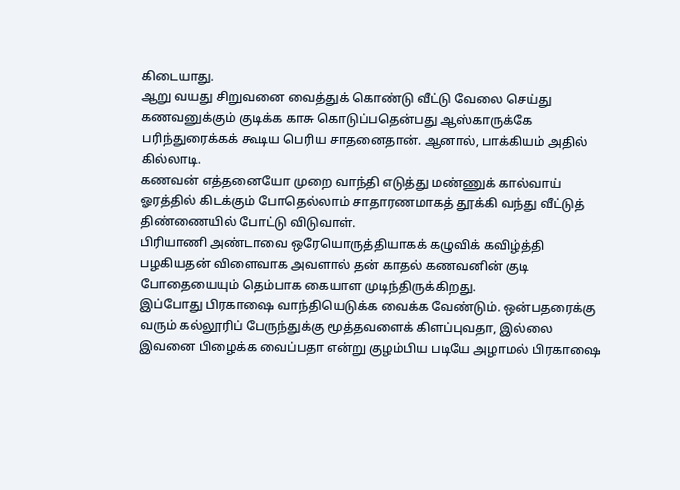கிடையாது.
ஆறு வயது சிறுவனை வைத்துக் கொண்டு வீட்டு வேலை செய்து கணவனுக்கும் குடிக்க காசு கொடுப்பதென்பது ஆஸ்காருக்கே பரிந்துரைக்கக் கூடிய பெரிய சாதனைதான். ஆனால், பாக்கியம் அதில் கில்லாடி.
கணவன் எத்தனையோ முறை வாந்தி எடுத்து மண்ணுக் கால்வாய் ஓரத்தில் கிடக்கும் போதெல்லாம் சாதாரணமாகத் தூக்கி வந்து வீட்டுத் திண்ணையில் போட்டு விடுவாள்.
பிரியாணி அண்டாவை ஒரேயொருத்தியாகக் கழுவிக் கவிழ்த்தி பழகியதன் விளைவாக அவளால் தன் காதல் கணவனின் குடி போதையையும் தெம்பாக கையாள முடிந்திருக்கிறது.
இப்போது பிரகாஷை வாந்தியெடுக்க வைக்க வேண்டும். ஒன்பதரைக்கு வரும் கல்லூரிப் பேருந்துக்கு மூத்தவளைக் கிளப்புவதா, இல்லை இவனை பிழைக்க வைப்பதா என்று குழம்பிய படியே அழாமல் பிரகாஷை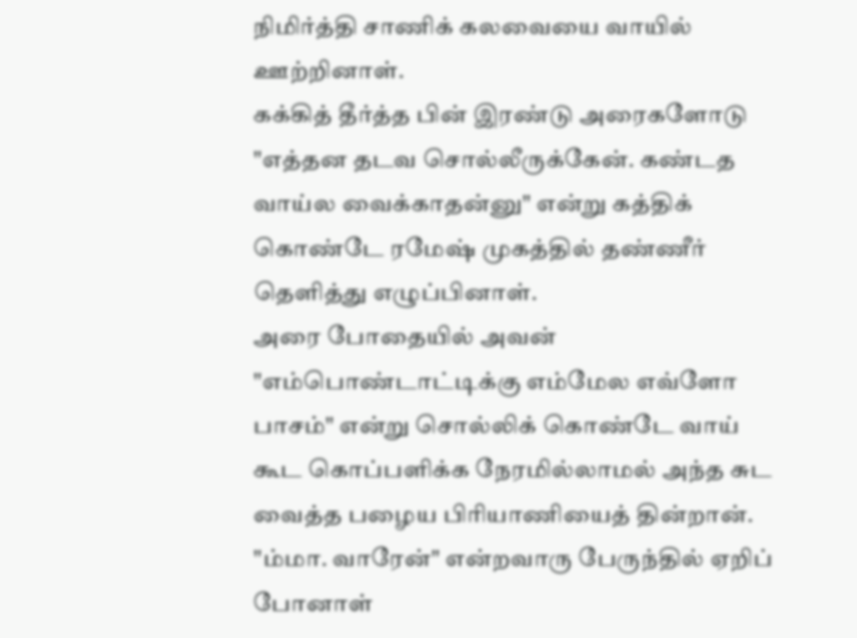நிமிர்த்தி சாணிக் கலவையை வாயில் ஊற்றினாள்.
கக்கித் தீர்த்த பின் இரண்டு அரைகளோடு "எத்தன தடவ சொல்லீருக்கேன். கண்டத வாய்ல வைக்காதன்னு" என்று கத்திக் கொண்டே ரமேஷ் முகத்தில் தண்ணீர் தெளித்து எழுப்பினாள்.
அரை போதையில் அவன் "எம்பொண்டாட்டிக்கு எம்மேல எவ்ளோ பாசம்" என்று சொல்லிக் கொண்டே வாய் கூட கொப்பளிக்க நேரமில்லாமல் அந்த சுட வைத்த பழைய பிரியாணியைத் தின்றான்.
"ம்மா. வாரேன்" என்றவாரு பேருந்தில் ஏறிப் போனாள்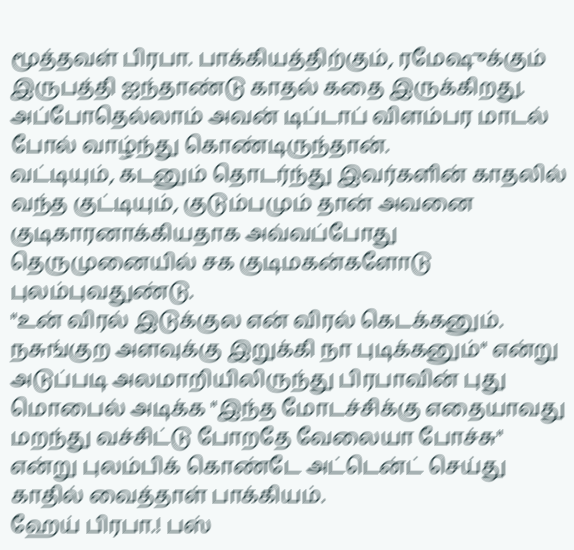மூத்தவள் பிரபா. பாக்கியத்திற்கும், ரமேஷுக்கும் இருபத்தி ஐந்தாண்டு காதல் கதை இருக்கிறது. அப்போதெல்லாம் அவன் டிப்டாப் விளம்பர மாடல் போல் வாழ்ந்து கொண்டிருந்தான்.
வட்டியும், கடனும் தொடர்ந்து இவர்களின் காதலில் வந்த குட்டியும், குடும்பமும் தான் அவனை குடிகாரனாக்கியதாக அவ்வப்போது தெருமுனையில் சக குடிமகன்களோடு புலம்புவதுண்டு.
"உன் விரல் இடுக்குல என் விரல் கெடக்கனும்.
நசுங்குற அளவுக்கு இறுக்கி நா புடிக்கனும்" என்று அடுப்படி அலமாறியிலிருந்து பிரபாவின் புது மொபைல் அடிக்க "இந்த மோடச்சிக்கு எதையாவது மறந்து வச்சிட்டு போறதே வேலையா போச்சு" என்று புலம்பிக் கொண்டே அட்டென்ட் செய்து காதில் வைத்தாள் பாக்கியம்.
ஹேய் பிரபா.! பஸ்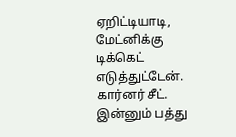ஏறிட்டியாடி, மேட்னிக்கு டிக்கெட் எடுத்துட்டேன். கார்னர் சீட். இன்னும் பத்து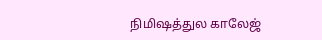நிமிஷத்துல காலேஜ்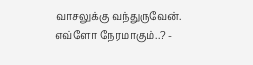வாசலுக்கு வந்துருவேன். எவ்ளோ நேரமாகும்..? -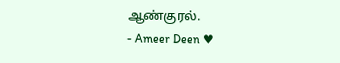ஆண்குரல்.
- Ameer Deen ♥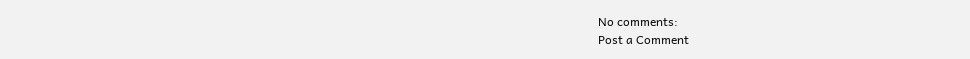No comments:
Post a Comment